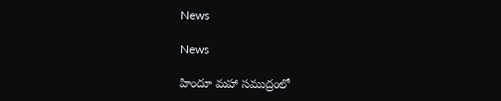News

News

హిందూ మహా సముద్రంలో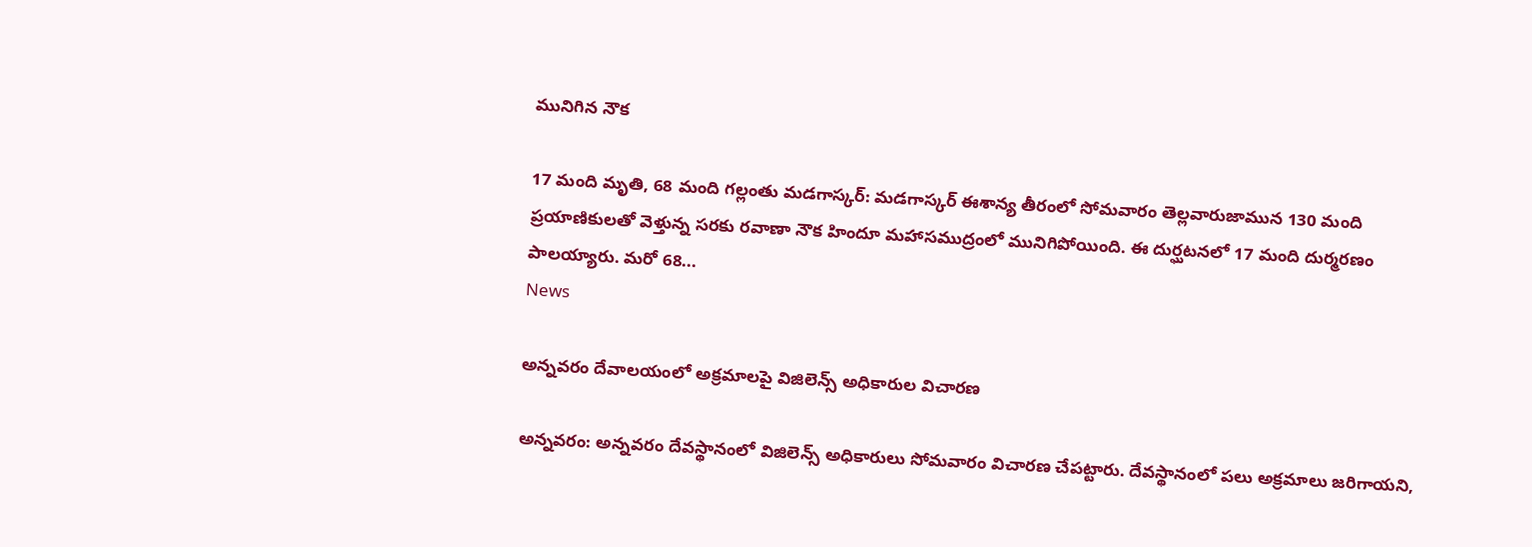మునిగిన నౌక

17 మంది మృతి, 68 మంది గల్లంతు మడగాస్కర్‌: మడగాస్కర్‌ ఈశాన్య తీరంలో సోమవారం తెల్లవారుజామున 130 మంది ప్రయాణికులతో వెళ్తున్న సరకు రవాణా నౌక హిందూ మహాసముద్రంలో మునిగిపోయింది. ఈ దుర్ఘటనలో 17 మంది దుర్మరణం పాలయ్యారు. మరో 68...
News

అన్నవరం దేవాలయంలో అక్రమాలపై విజిలెన్స్ అధికారుల విచారణ

అన్న‌వ‌రం: అన్నవరం దేవస్థానంలో విజిలెన్స్‌ అధికారులు సోమవారం విచారణ చేపట్టారు. దేవస్థానంలో పలు అక్రమాలు జరిగాయని,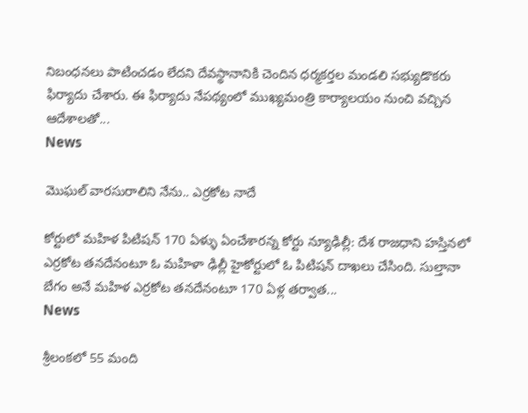నిబంధనలు పాటించడం లేదని దేవస్థానానికి చెందిన ధర్మకర్తల మండలి సభ్యుడొకరు ఫిర్యాదు చేశారు. ఈ ఫిర్యాదు నేపథ్యంలో ముఖ్యమంత్రి కార్యాలయం నుంచి వచ్చిన ఆదేశాలతో...
News

మొఘల్ వారసురాలిని నేను.. ఎర్రకోట నాదే

కోర్టులో మహిళ పిటిషన్ 170 ఏళ్ళు ఏంచేశారన్న కోర్టు న్యూఢిల్లీ: దేశ రాజధాని హస్తినలో ఎర్రకోట తనదేనంటూ ఓ మహిళా ఢిల్లీ హైకోర్టులో ఓ పిటిషన్ దాఖలు చేసింది. సుల్తానా బేగం అనే మహిళ ఎర్రకోట తనదేనంటూ 170 ఏళ్ల తర్వాత...
News

శ్రీ‌లంక‌లో 55 మంది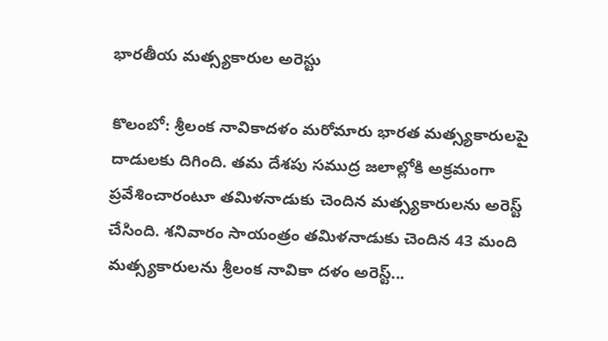భారతీయ మత్స్యకారుల అరెస్టు

కొలంబో: శ్రీలంక నావికాదళం మరోమారు భారత మత్స్యకారులపై దాడులకు దిగింది. తమ దేశపు సముద్ర జలాల్లోకి అక్రమంగా ప్రవేశించారంటూ తమిళనాడుకు చెందిన మత్స్యకారులను అరెస్ట్ చేసింది. శనివారం సాయంత్రం తమిళనాడుకు చెందిన 43 మంది మత్స్యకారులను శ్రీలంక నావికా దళం అరెస్ట్...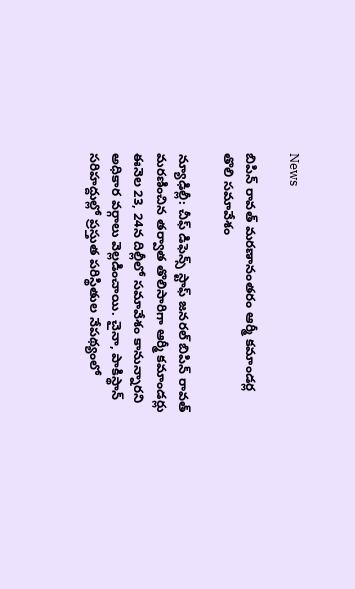News

బిపిన్ రావత్ మరణానంతరం ఆర్మీ కమాండర్ల తొలి సమావేశం

న్యూఢిల్లీ: చీఫ్‌ డిఫెన్స్‌ స్టాఫ్‌ జనరల్‌ బిపిన్‌ రావత్‌ మరణించిన తర్వాత తొలిసారిగా ఆర్మీ కమాండర్లు ఈనెల 23, 24న దిల్లీలో సమావేశం కానున్నారని అధికార వర్గాలు వెల్లడించాయి. చైనా, పాకిస్థాన్‌ సరిహద్దుల్లో ప్రస్తుత పరిస్థితుల నేపథ్యంలో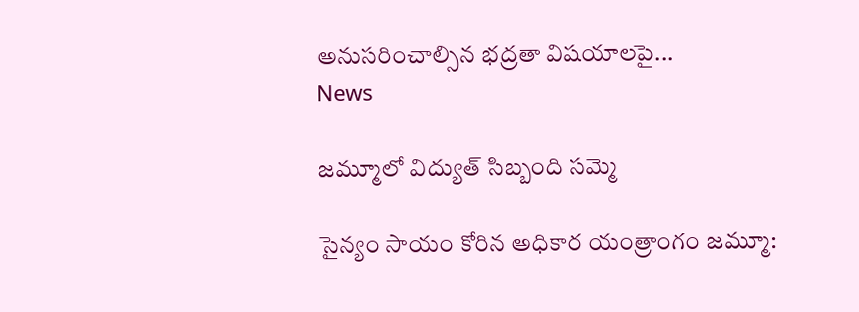అనుసరించాల్సిన భద్రతా విషయాలపై...
News

జమ్మూలో విద్యుత్ సిబ్బంది సమ్మె

సైన్యం సాయం కోరిన అధికార యంత్రాంగం జ‌మ్మూ: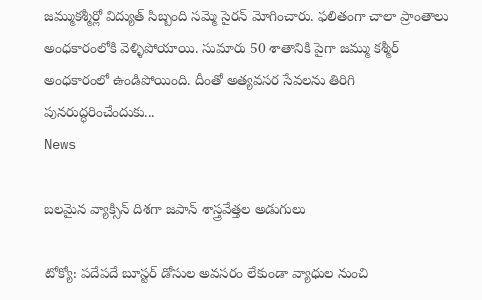జమ్ముకశ్మీర్లో విద్యుత్ సిబ్బంది సమ్మె సైరన్ మోగించారు. ఫలితంగా చాలా ప్రాంతాలు అంధకారంలోకి వెళ్ళిపోయాయి. సుమారు 50 శాతానికి పైగా జమ్ము కశ్మీర్ అంధకారంలో ఉండిపోయింది. దీంతో అత్యవసర సేవలను తిరిగి పునరుద్ధరించేందుకు...
News

బలమైన వ్యాక్సిన్ దిశగా జపాన్ శాస్త్రవేత్తల అడుగులు

టోక్యో: పదేపదే బూస్టర్‌ డోసుల అవసరం లేకుండా వ్యాధుల నుంచి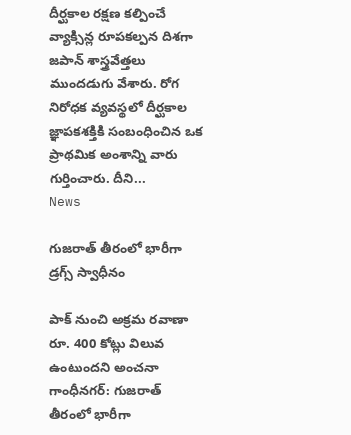దీర్ఘకాల రక్షణ కల్పించే వ్యాక్సిన్ల రూపకల్పన దిశగా జపాన్‌ శాస్త్రవేత్తలు ముందడుగు వేశారు. రోగ నిరోధక వ్యవస్థలో దీర్ఘకాల జ్ఞాపకశక్తికి సంబంధించిన ఒక ప్రాథమిక అంశాన్ని వారు గుర్తించారు. దీని...
News

గుజరాత్ తీరంలో భారీగా డ్రగ్స్ స్వాధీనం

పాక్ నుంచి అక్ర‌మ ర‌వాణా రూ. 400 కోట్లు విలువ ఉంటుందని అంచ‌నా గాంధీన‌గ‌ర్‌: గుజరాత్ తీరంలో భారీగా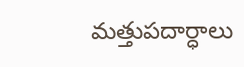మత్తుపదార్ధాలు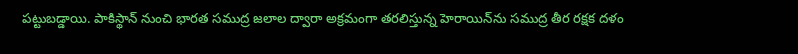పట్టుబడ్డాయి. పాకిస్థాన్ నుంచి భారత సముద్ర జలాల ద్వారా అక్రమంగా తరలిస్తున్న హెరాయిన్‌ను సముద్ర తీర రక్షక దళం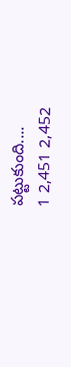పట్టుకుంది....
1 2,451 2,452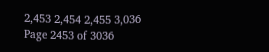2,453 2,454 2,455 3,036
Page 2453 of 3036